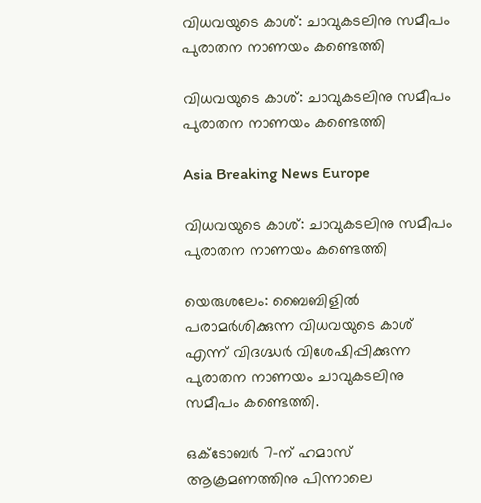വിധവയുടെ കാശ്: ചാവുകടലിനു സമീപം പുരാതന നാണയം കണ്ടെത്തി

വിധവയുടെ കാശ്: ചാവുകടലിനു സമീപം പുരാതന നാണയം കണ്ടെത്തി

Asia Breaking News Europe

വിധവയുടെ കാശ്: ചാവുകടലിനു സമീപം പുരാതന നാണയം കണ്ടെത്തി

യെരുശലേം: ബൈബിളില്‍ പരാമര്‍ശിക്കുന്ന വിധവയുടെ കാശ് എന്ന് വിദഗ്ദ്ധര്‍ വിശേഷിപ്പിക്കുന്ന പുരാതന നാണയം ചാവുകടലിനു സമീപം കണ്ടെത്തി.

ഒക്ടോബര്‍ 7-ന് ഹമാസ് ആക്രമണത്തിനു പിന്നാലെ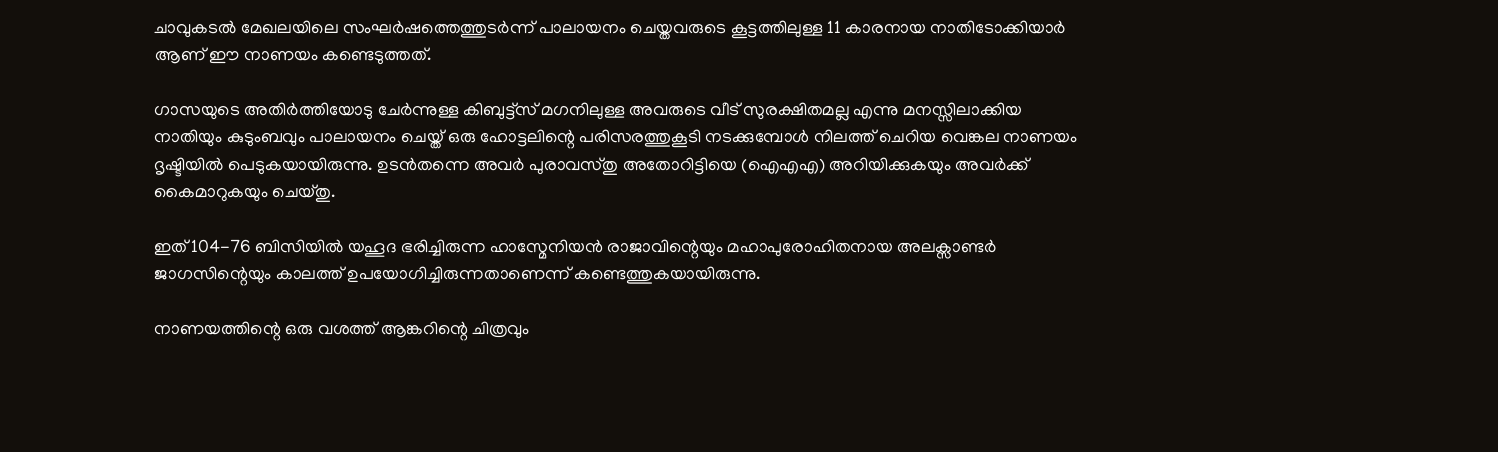ചാവുകടല്‍ മേഖലയിലെ സംഘര്‍ഷത്തെത്തുടര്‍ന്ന് പാലായനം ചെയ്തവരുടെ കൂട്ടത്തിലുള്ള 11 കാരനായ നാതിടോക്കിയാര്‍ ആണ് ഈ നാണയം കണ്ടെടുത്തത്.

ഗാസയുടെ അതിര്‍ത്തിയോടു ചേര്‍ന്നുള്ള കിബുട്ട്സ് മഗനിലുള്ള അവരുടെ വീട് സുരക്ഷിതമല്ല എന്നു മനസ്സിലാക്കിയ നാതിയും കുടുംബവും പാലായനം ചെയ്ത് ഒരു ഹോട്ടലിന്റെ പരിസരത്തുകൂടി നടക്കുമ്പോള്‍ നിലത്ത് ചെറിയ വെങ്കല നാണയം ദൃഷ്ടിയില്‍ പെടുകയായിരുന്നു. ഉടന്‍തന്നെ അവര്‍ പുരാവസ്തു അതോറിട്ടിയെ (ഐഎഎ) അറിയിക്കുകയും അവര്‍ക്ക് കൈമാറുകയും ചെയ്തു.

ഇത് 104-76 ബിസിയില്‍ യഹൂദ ഭരിച്ചിരുന്ന ഹാസ്മേനിയന്‍ രാജാവിന്റെയും മഹാപുരോഹിതനായ അലക്സാണ്ടര്‍ ജാഗസിന്റെയും കാലത്ത് ഉപയോഗിച്ചിരുന്നതാണെന്ന് കണ്ടെത്തുകയായിരുന്നു.

നാണയത്തിന്റെ ഒരു വശത്ത് ആങ്കറിന്റെ ചിത്രവും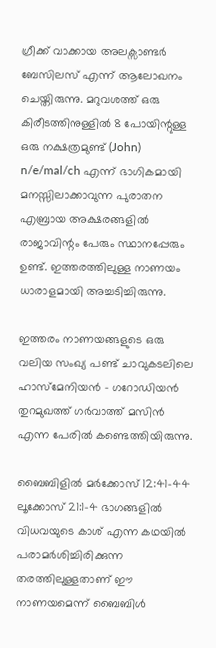ഗ്രീക്ക് വാക്കായ അലക്സാണ്ടര്‍ ബേസിലസ് എന്ന് ആലോഖനം ചെയ്തിരുന്നു. മറുവശത്ത് ഒരു കിരീടത്തിനുള്ളില്‍ 8 പോയിന്റുള്ള ഒരു നക്ഷത്രമുണ്ട് (John) n/e/mal/ch എന്ന് ഭാഗികമായി മനസ്സിലാക്കാവുന്ന പുരാതന എബ്രായ അക്ഷരങ്ങളില്‍ രാജാവിന്റം പേരും സ്ഥാനപ്പേരും ഉണ്ട്. ഇത്തരത്തിലുള്ള നാണയം ധാരാളമായി അച്ചടിച്ചിരുന്നു.

ഇത്തരം നാണയങ്ങളുടെ ഒരു വലിയ സംഖ്യ പണ്ട് ചാവുകടലിലെ ഹാസ്മേനിയന്‍ – ഗറോഡിയന്‍ തുറമുഖത്ത് ഗര്‍വാത്ത് മസിന്‍ എന്ന പേരില്‍ കണ്ടെത്തിയിരുന്നു.

ബൈബിളില്‍ മര്‍ക്കോസ് 12:41-44 ലൂക്കോസ് 21:1-4 ഭാഗങ്ങളില്‍ വിധവയുടെ കാശ് എന്ന കഥയില്‍ പരാമര്‍ശിച്ചിരിക്കുന്ന തരത്തിലുള്ളതാണ് ഈ നാണയമെന്ന് ബൈബിള്‍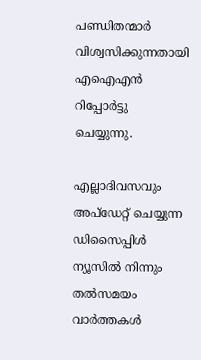പണ്ഡിതന്മാര്‍ വിശ്വസിക്കുന്നതായി എഐഎന്‍ റിപ്പോര്‍ട്ടു ചെയ്യുന്നു.

എല്ലാദിവസവും അപ്ഡേറ്റ് ചെയ്യുന്ന ഡിസൈപ്പിൾ ന്യൂസിൽ നിന്നും തൽസമയം വാർത്തകൾ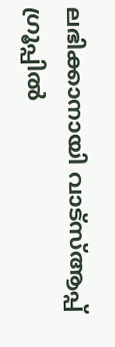ലഭിക്കാനായി വാട്സ്ആപ്പ് ഗ്രൂപ്പിൽ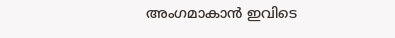അംഗമാകാൻ ഇവിടെ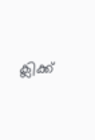ക്ലിക്ക്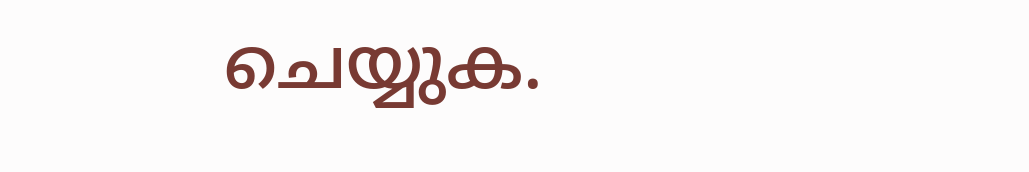ചെയ്യുക.